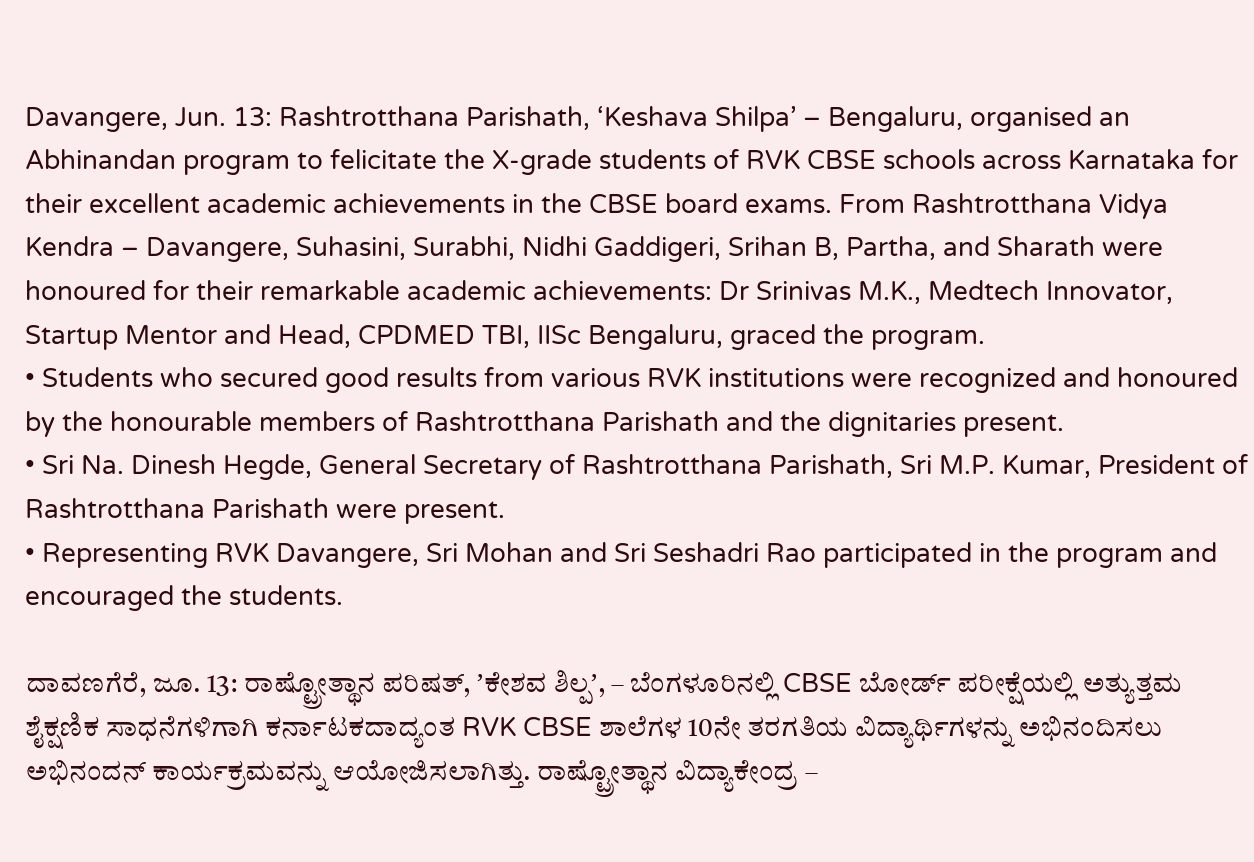Davangere, Jun. 13: Rashtrotthana Parishath, ‘Keshava Shilpa’ – Bengaluru, organised an Abhinandan program to felicitate the X-grade students of RVK CBSE schools across Karnataka for their excellent academic achievements in the CBSE board exams. From Rashtrotthana Vidya Kendra – Davangere, Suhasini, Surabhi, Nidhi Gaddigeri, Srihan B, Partha, and Sharath were honoured for their remarkable academic achievements: Dr Srinivas M.K., Medtech Innovator, Startup Mentor and Head, CPDMED TBI, IISc Bengaluru, graced the program.
• Students who secured good results from various RVK institutions were recognized and honoured by the honourable members of Rashtrotthana Parishath and the dignitaries present.
• Sri Na. Dinesh Hegde, General Secretary of Rashtrotthana Parishath, Sri M.P. Kumar, President of Rashtrotthana Parishath were present.
• Representing RVK Davangere, Sri Mohan and Sri Seshadri Rao participated in the program and encouraged the students.

ದಾವಣಗೆರೆ, ಜೂ. 13: ರಾಷ್ಟ್ರೋತ್ಥಾನ ಪರಿಷತ್, ʼಕೇಶವ ಶಿಲ್ಪʼ, – ಬೆಂಗಳೂರಿನಲ್ಲಿ CBSE ಬೋರ್ಡ್ ಪರೀಕ್ಷೆಯಲ್ಲಿ ಅತ್ಯುತ್ತಮ ಶೈಕ್ಷಣಿಕ ಸಾಧನೆಗಳಿಗಾಗಿ ಕರ್ನಾಟಕದಾದ್ಯಂತ RVK CBSE ಶಾಲೆಗಳ 10ನೇ ತರಗತಿಯ ವಿದ್ಯಾರ್ಥಿಗಳನ್ನು ಅಭಿನಂದಿಸಲು ಅಭಿನಂದನ್‌ ಕಾರ್ಯಕ್ರಮವನ್ನು ಆಯೋಜಿಸಲಾಗಿತ್ತು. ರಾಷ್ಟ್ರೋತ್ಥಾನ ವಿದ್ಯಾಕೇಂದ್ರ –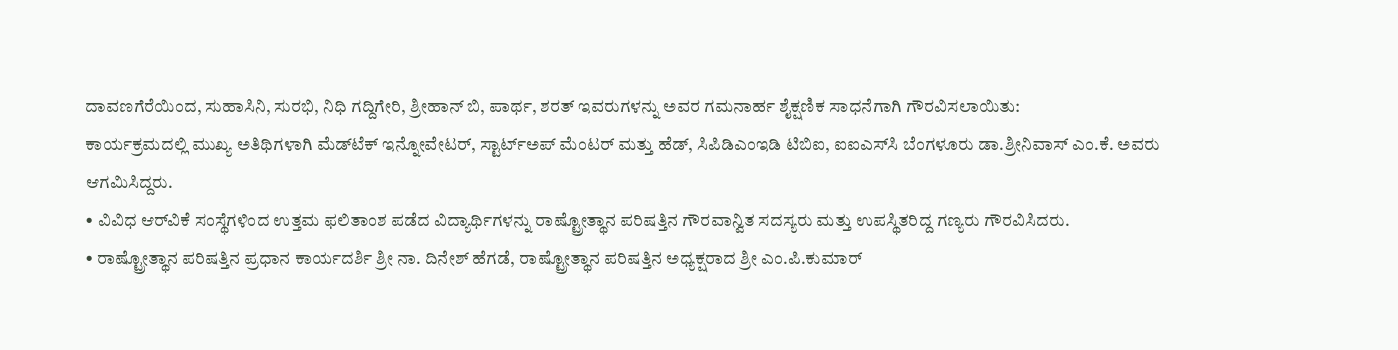ದಾವಣಗೆರೆಯಿಂದ, ಸುಹಾಸಿನಿ, ಸುರಭಿ, ನಿಧಿ ಗದ್ದಿಗೇರಿ, ಶ್ರೀಹಾನ್‌ ಬಿ, ಪಾರ್ಥ, ಶರತ್‌ ಇವರುಗಳನ್ನು ಅವರ ಗಮನಾರ್ಹ ಶೈಕ್ಷಣಿಕ ಸಾಧನೆಗಾಗಿ ಗೌರವಿಸಲಾಯಿತು:
ಕಾರ್ಯಕ್ರಮದಲ್ಲಿ ಮುಖ್ಯ ಅತಿಥಿಗಳಾಗಿ ಮೆಡ್‌ಟೆಕ್ ಇನ್ನೋವೇಟರ್, ಸ್ಟಾರ್ಟ್‌ಅಪ್ ಮೆಂಟರ್ ಮತ್ತು ಹೆಡ್, ಸಿಪಿಡಿಎಂಇಡಿ ಟಿಬಿಐ, ಐಐಎಸ್‌ಸಿ ಬೆಂಗಳೂರು ಡಾ.ಶ್ರೀನಿವಾಸ್ ಎಂ.ಕೆ. ಅವರು ಆಗಮಿಸಿದ್ದರು.
• ವಿವಿಧ ಆರ್‌ವಿಕೆ ಸಂಸ್ಥೆಗಳಿಂದ ಉತ್ತಮ ಫಲಿತಾಂಶ ಪಡೆದ ವಿದ್ಯಾರ್ಥಿಗಳನ್ನು ರಾಷ್ಟ್ರೋತ್ಥಾನ ಪರಿಷತ್ತಿನ ಗೌರವಾನ್ವಿತ ಸದಸ್ಯರು ಮತ್ತು ಉಪಸ್ಥಿತರಿದ್ದ ಗಣ್ಯರು ಗೌರವಿಸಿದರು.
• ರಾಷ್ಟ್ರೋತ್ಥಾನ ಪರಿಷತ್ತಿನ ಪ್ರಧಾನ ಕಾರ್ಯದರ್ಶಿ ಶ್ರೀ ನಾ. ದಿನೇಶ್ ಹೆಗಡೆ, ರಾಷ್ಟ್ರೋತ್ಥಾನ ಪರಿಷತ್ತಿನ ಅಧ್ಯಕ್ಷರಾದ ಶ್ರೀ ಎಂ.ಪಿ.ಕುಮಾರ್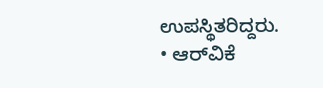ಉಪಸ್ಥಿತರಿದ್ದರು.
• ಆರ್‌ವಿಕೆ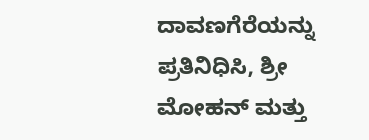ದಾವಣಗೆರೆಯನ್ನು ಪ್ರತಿನಿಧಿಸಿ, ಶ್ರೀ ಮೋಹನ್ ಮತ್ತು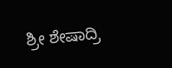ಶ್ರೀ ಶೇಷಾದ್ರಿ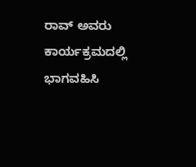ರಾವ್ ಅವರು ಕಾರ್ಯಕ್ರಮದಲ್ಲಿ ಭಾಗವಹಿಸಿ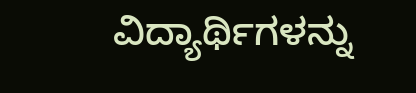ವಿದ್ಯಾರ್ಥಿಗಳನ್ನು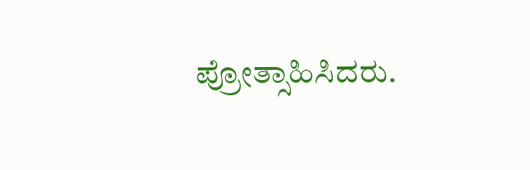ಪ್ರೋತ್ಸಾಹಿಸಿದರು.